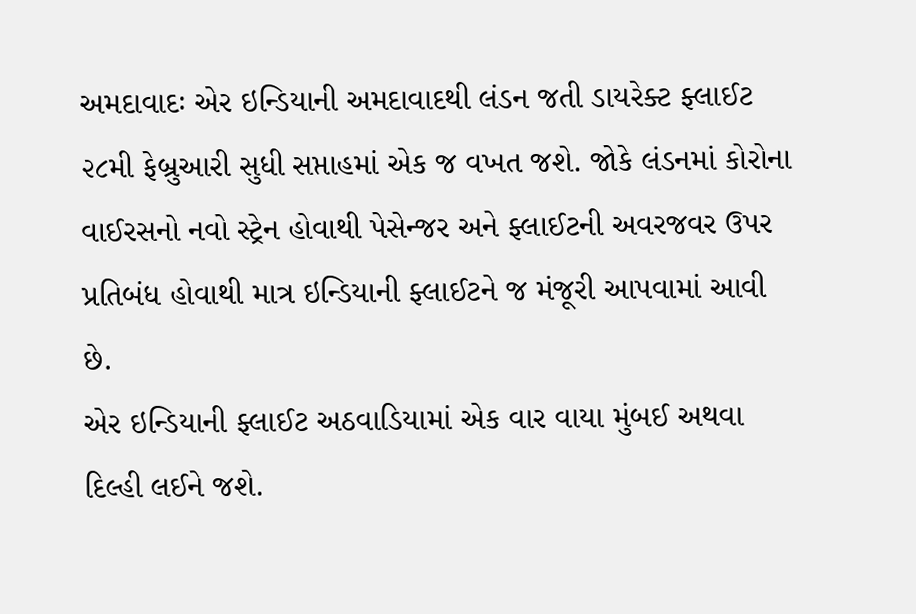અમદાવાદઃ એર ઇન્ડિયાની અમદાવાદથી લંડન જતી ડાયરેક્ટ ફ્લાઈટ ૨૮મી ફેબ્રુઆરી સુધી સપ્તાહમાં એક જ વખત જશે. જોકે લંડનમાં કોરોના વાઈરસનો નવો સ્ટ્રેન હોવાથી પેસેન્જર અને ફ્લાઈટની અવરજવર ઉપર પ્રતિબંધ હોવાથી માત્ર ઇન્ડિયાની ફ્લાઈટને જ મંજૂરી આપવામાં આવી છે.
એર ઇન્ડિયાની ફ્લાઈટ અઠવાડિયામાં એક વાર વાયા મુંબઈ અથવા દિલ્હી લઈને જશે.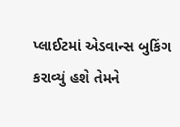પ્લાઈટમાં એડવાન્સ બુકિંગ કરાવ્યું હશે તેમને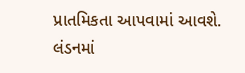પ્રાતમિકતા આપવામાં આવશે.
લંડનમાં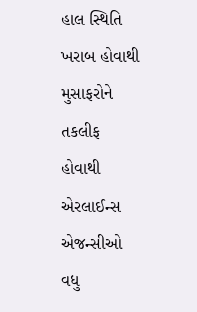હાલ સ્થિતિ ખરાબ હોવાથી મુસાફરોને તકલીફ હોવાથી એરલાઈન્સ એજન્સીઓ વધુ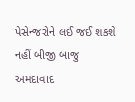પેસેન્જરોને લઈ જઈ શકશે નહીં બીજી બાજુ અમદાવાદ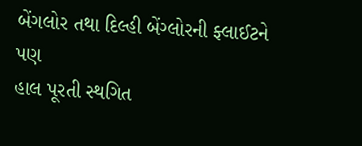બેંગલોર તથા દિલ્હી બેંગ્લોરની ફ્લાઈટને પણ
હાલ પૂરતી સ્થગિત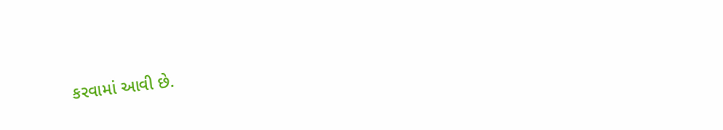કરવામાં આવી છે.